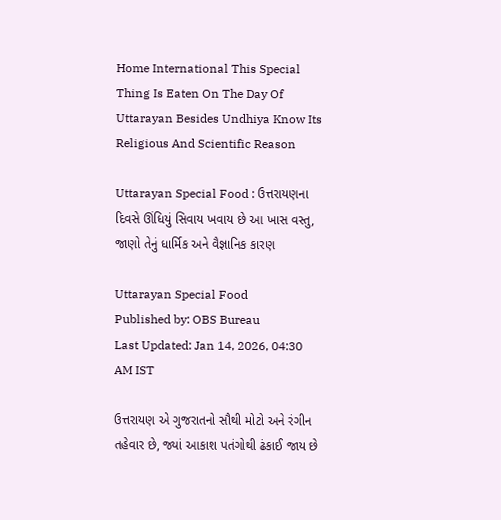Home International This Special Thing Is Eaten On The Day Of Uttarayan Besides Undhiya Know Its Religious And Scientific Reason

Uttarayan Special Food : ઉત્તરાયણના દિવસે ઊંધિયું સિવાય ખવાય છે આ ખાસ વસ્તુ, જાણો તેનું ધાર્મિક અને વૈજ્ઞાનિક કારણ

Uttarayan Special Food
Published by: OBS Bureau
Last Updated: Jan 14, 2026, 04:30 AM IST

ઉત્તરાયણ એ ગુજરાતનો સૌથી મોટો અને રંગીન તહેવાર છે, જ્યાં આકાશ પતંગોથી ઢંકાઈ જાય છે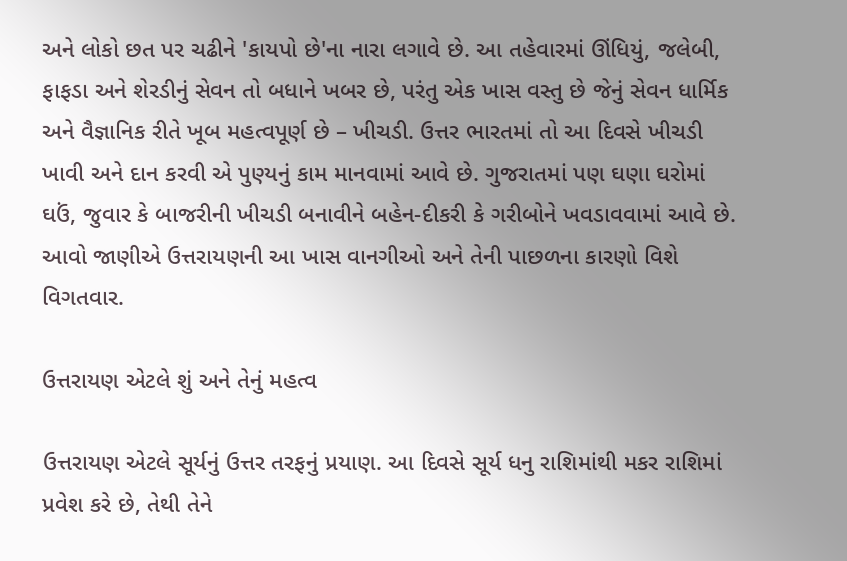અને લોકો છત પર ચઢીને 'કાયપો છે'ના નારા લગાવે છે. આ તહેવારમાં ઊંધિયું, જલેબી, ફાફડા અને શેરડીનું સેવન તો બધાને ખબર છે, પરંતુ એક ખાસ વસ્તુ છે જેનું સેવન ધાર્મિક અને વૈજ્ઞાનિક રીતે ખૂબ મહત્વપૂર્ણ છે – ખીચડી. ઉત્તર ભારતમાં તો આ દિવસે ખીચડી ખાવી અને દાન કરવી એ પુણ્યનું કામ માનવામાં આવે છે. ગુજરાતમાં પણ ઘણા ઘરોમાં ઘઉં, જુવાર કે બાજરીની ખીચડી બનાવીને બહેન-દીકરી કે ગરીબોને ખવડાવવામાં આવે છે. આવો જાણીએ ઉત્તરાયણની આ ખાસ વાનગીઓ અને તેની પાછળના કારણો વિશે વિગતવાર.

ઉત્તરાયણ એટલે શું અને તેનું મહત્વ

ઉત્તરાયણ એટલે સૂર્યનું ઉત્તર તરફનું પ્રયાણ. આ દિવસે સૂર્ય ધનુ રાશિમાંથી મકર રાશિમાં પ્રવેશ કરે છે, તેથી તેને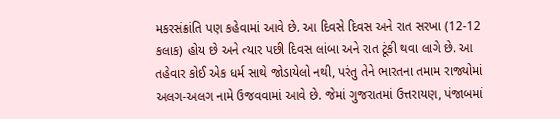મકરસંક્રાંતિ પણ કહેવામાં આવે છે. આ દિવસે દિવસ અને રાત સરખા (12-12 કલાક) હોય છે અને ત્યાર પછી દિવસ લાંબા અને રાત ટૂંકી થવા લાગે છે. આ તહેવાર કોઈ એક ધર્મ સાથે જોડાયેલો નથી, પરંતુ તેને ભારતના તમામ રાજ્યોમાં અલગ-અલગ નામે ઉજવવામાં આવે છે. જેમાં ગુજરાતમાં ઉત્તરાયણ, પંજાબમાં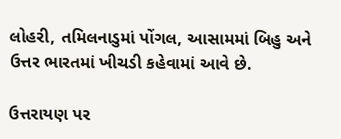લોહરી, તમિલનાડુમાં પોંગલ, આસામમાં બિહુ અને ઉત્તર ભારતમાં ખીચડી કહેવામાં આવે છે.

ઉત્તરાયણ પર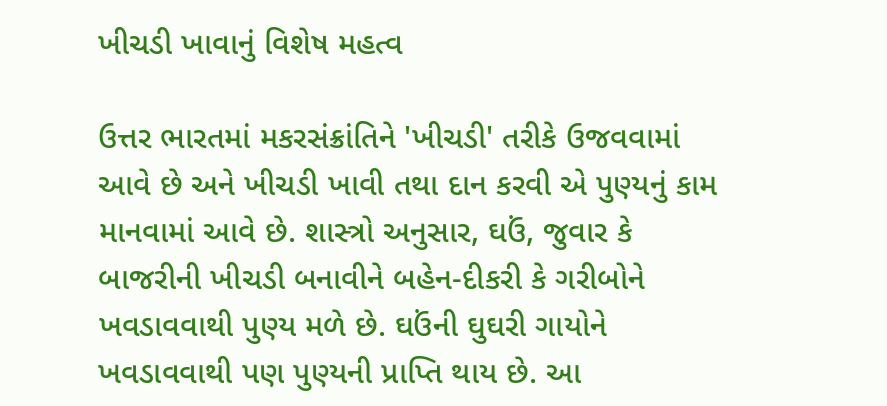ખીચડી ખાવાનું વિશેષ મહત્વ

ઉત્તર ભારતમાં મકરસંક્રાંતિને 'ખીચડી' તરીકે ઉજવવામાં આવે છે અને ખીચડી ખાવી તથા દાન કરવી એ પુણ્યનું કામ માનવામાં આવે છે. શાસ્ત્રો અનુસાર, ઘઉં, જુવાર કે બાજરીની ખીચડી બનાવીને બહેન-દીકરી કે ગરીબોને ખવડાવવાથી પુણ્ય મળે છે. ઘઉંની ઘુઘરી ગાયોને ખવડાવવાથી પણ પુણ્યની પ્રાપ્તિ થાય છે. આ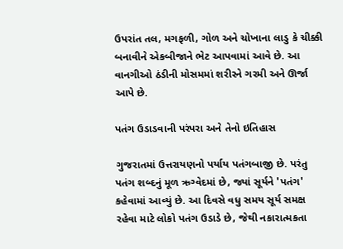ઉપરાંત તલ, મગફળી, ગોળ અને ચોખાના લાડુ કે ચીક્કી બનાવીને એકબીજાને ભેટ આપવામાં આવે છે. આ વાનગીઓ ઠંડીની મોસમમાં શરીરને ગરમી અને ઊર્જા આપે છે.

પતંગ ઉડાડવાની પરંપરા અને તેનો ઇતિહાસ

ગુજરાતમાં ઉત્તરાયણનો પર્યાય પતંગબાજી છે. પરંતુ પતંગ શબ્દનું મૂળ ઋગ્વેદમાં છે, જ્યાં સૂર્યને 'પતંગ' કહેવામાં આવ્યું છે. આ દિવસે વધુ સમય સૂર્ય સમક્ષ રહેવા માટે લોકો પતંગ ઉડાડે છે, જેથી નકારાત્મકતા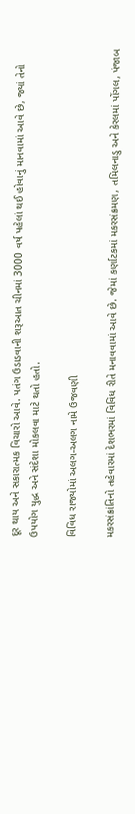દૂર થાય અને સકારાત્મક વિચારો આવે. પતંગ ઉડાડવાની શરૂઆત ચીનમાં 3000 વર્ષ પહેલાં થઈ હોવાનું માનવામાં આવે છે, જ્યાં તેનો ઉપયોગ યુદ્ધ અને સંદેશા મોકલવા માટે થતો હતો.

વિવિધ રાજ્યોમાં અલગ-અલગ નામે ઉજવણી

મકરસંક્રાંતિનો તહેવારમાં દેશભરમાં વિવિધ રીતે મનાવવામાં આવે છે. જેમાં કર્ણાટકમાં મકરસંક્રમણ, તમિલનાડુ અને કેરલમાં પોંગલ, પંજાબ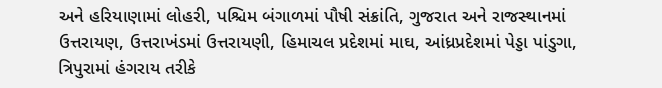અને હરિયાણામાં લોહરી, પશ્ચિમ બંગાળમાં પૌષી સંક્રાંતિ, ગુજરાત અને રાજસ્થાનમાં ઉત્તરાયણ, ઉત્તરાખંડમાં ઉત્તરાયણી, હિમાચલ પ્રદેશમાં માઘ, આંધ્રપ્રદેશમાં પેડ્ડા પાંડુગા, ત્રિપુરામાં હંગરાય તરીકે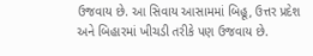ઉજવાય છે. આ સિવાય આસામમાં બિહૂ, ઉત્તર પ્રદેશ અને બિહારમાં ખીચડી તરીકે પણ ઉજવાય છે.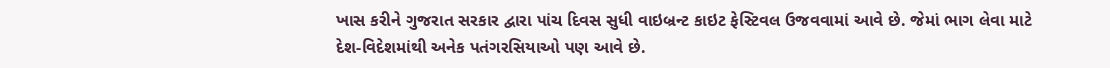ખાસ કરીને ગુજરાત સરકાર દ્વારા પાંચ દિવસ સુધી વાઇબ્રન્ટ કાઇટ ફેસ્ટિવલ ઉજવવામાં આવે છે. જેમાં ભાગ લેવા માટે દેશ-વિદેશમાંથી અનેક પતંગરસિયાઓ પણ આવે છે.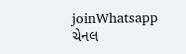joinWhatsapp ચેનલ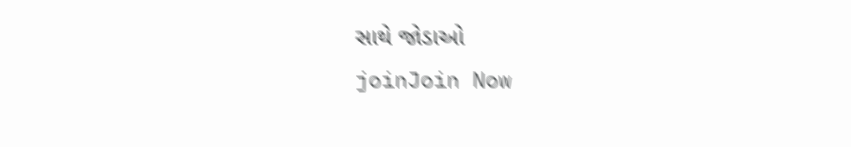સાથે જોડાઓ
joinJoin Now